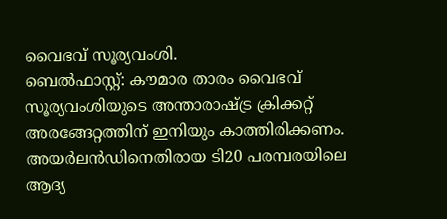വൈഭവ് സൂര്യവംശി.
ബെൽഫാസ്റ്റ്: കൗമാര താരം വൈഭവ് സൂര്യവംശിയുടെ അന്താരാഷ്ട്ര ക്രിക്കറ്റ് അരങ്ങേറ്റത്തിന് ഇനിയും കാത്തിരിക്കണം. അയർലൻഡിനെതിരായ ടി20 പരമ്പരയിലെ ആദ്യ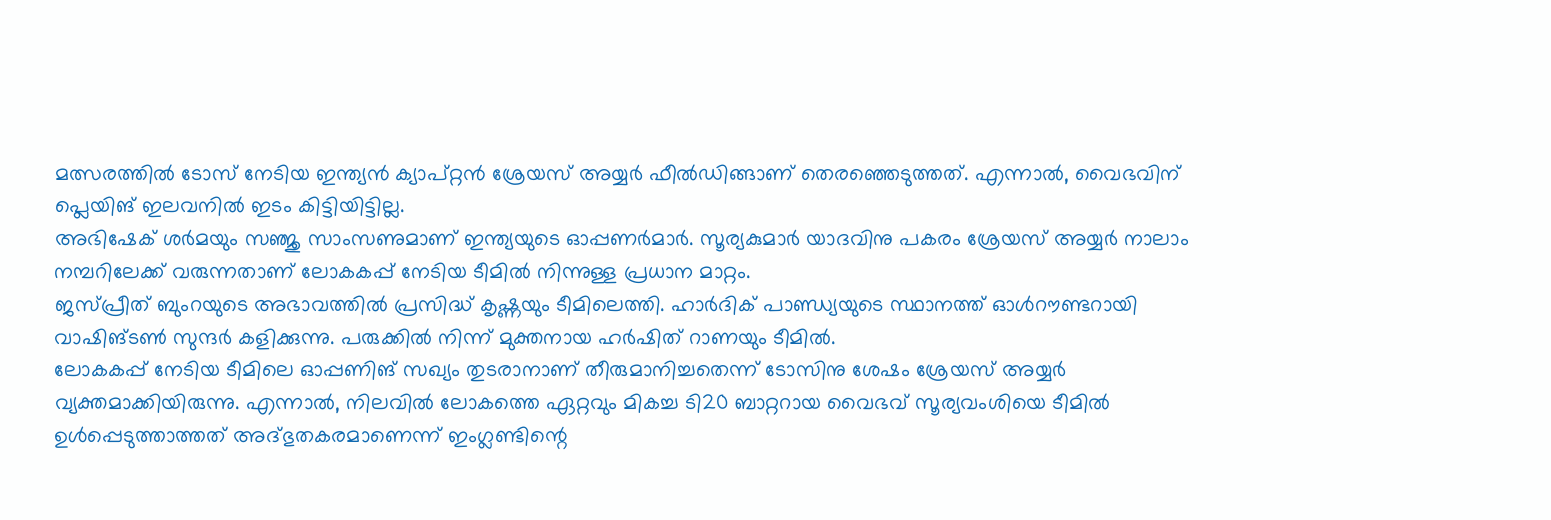മത്സരത്തിൽ ടോസ് നേടിയ ഇന്ത്യൻ ക്യാപ്റ്റൻ ശ്രേയസ് അയ്യർ ഫീൽഡിങ്ങാണ് തെരഞ്ഞെടുത്തത്. എന്നാൽ, വൈഭവിന് പ്ലെയിങ് ഇലവനിൽ ഇടം കിട്ടിയിട്ടില്ല.
അഭിഷേക് ശർമയും സഞ്ജു സാംസണുമാണ് ഇന്ത്യയുടെ ഓപ്പണർമാർ. സൂര്യകുമാർ യാദവിനു പകരം ശ്രേയസ് അയ്യർ നാലാം നമ്പറിലേക്ക് വരുന്നതാണ് ലോകകപ്പ് നേടിയ ടീമിൽ നിന്നുള്ള പ്രധാന മാറ്റം.
ജസ്പ്രീത് ബുംറയുടെ അഭാവത്തിൽ പ്രസിദ്ധ് കൃഷ്ണയും ടീമിലെത്തി. ഹാർദിക് പാണ്ഡ്യയുടെ സ്ഥാനത്ത് ഓൾറൗണ്ടറായി വാഷിങ്ടൺ സുന്ദർ കളിക്കുന്നു. പരുക്കിൽ നിന്ന് മുക്തനായ ഹർഷിത് റാണയും ടീമിൽ.
ലോകകപ്പ് നേടിയ ടീമിലെ ഓപ്പണിങ് സഖ്യം തുടരാനാണ് തീരുമാനിച്ചതെന്ന് ടോസിനു ശേഷം ശ്രേയസ് അയ്യർ വ്യക്തമാക്കിയിരുന്നു. എന്നാൽ, നിലവിൽ ലോകത്തെ ഏറ്റവും മികച്ച ടി20 ബാറ്ററായ വൈഭവ് സൂര്യവംശിയെ ടീമിൽ ഉൾപ്പെടുത്താത്തത് അദ്ഭുതകരമാണെന്ന് ഇംഗ്ലണ്ടിന്റെ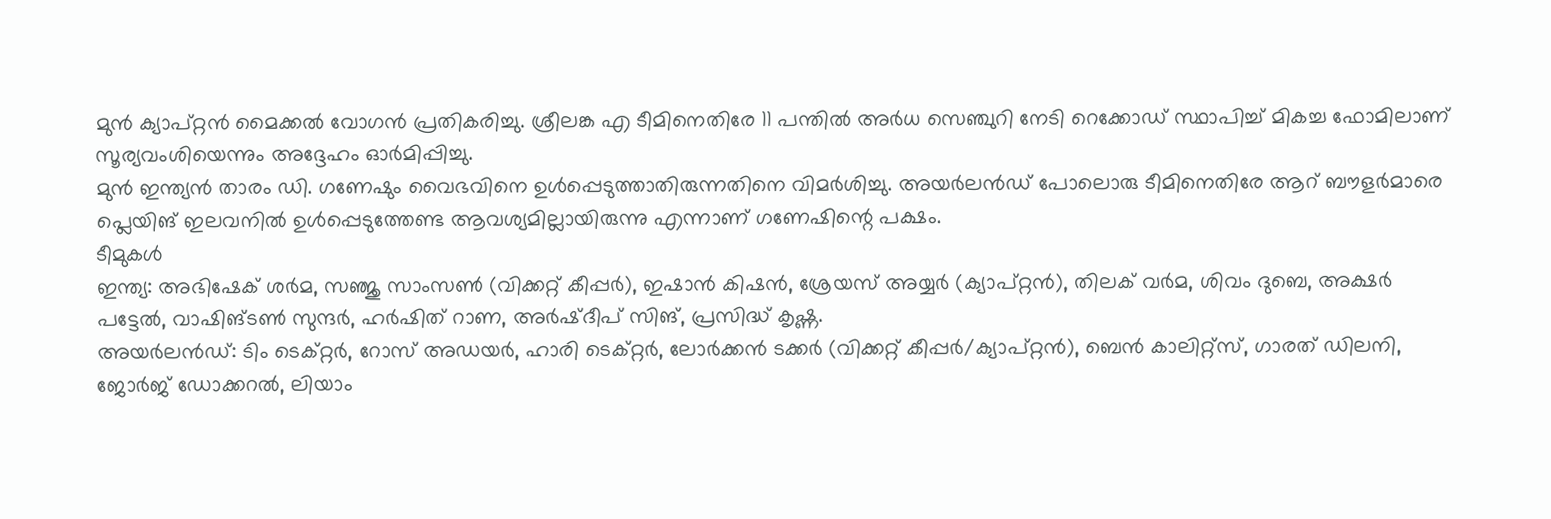മുൻ ക്യാപ്റ്റൻ മൈക്കൽ വോഗൻ പ്രതികരിച്ചു. ശ്രീലങ്ക എ ടീമിനെതിരേ 11 പന്തിൽ അർധ സെഞ്ചുറി നേടി റെക്കോഡ് സ്ഥാപിച്ച് മികച്ച ഫോമിലാണ് സൂര്യവംശിയെന്നും അദ്ദേഹം ഓർമിപ്പിച്ചു.
മുൻ ഇന്ത്യൻ താരം ഡി. ഗണേഷും വൈഭവിനെ ഉൾപ്പെടുത്താതിരുന്നതിനെ വിമർശിച്ചു. അയർലൻഡ് പോലൊരു ടീമിനെതിരേ ആറ് ബൗളർമാരെ പ്ലെയിങ് ഇലവനിൽ ഉൾപ്പെടുത്തേണ്ട ആവശ്യമില്ലായിരുന്നു എന്നാണ് ഗണേഷിന്റെ പക്ഷം.
ടീമുകൾ
ഇന്ത്യ: അഭിഷേക് ശർമ, സഞ്ജു സാംസൺ (വിക്കറ്റ് കീപ്പർ), ഇഷാൻ കിഷൻ, ശ്രേയസ് അയ്യർ (ക്യാപ്റ്റൻ), തിലക് വർമ, ശിവം ദുബെ, അക്ഷർ പട്ടേൽ, വാഷിങ്ടൺ സുന്ദർ, ഹർഷിത് റാണ, അർഷ്ദീപ് സിങ്, പ്രസിദ്ധ് കൃഷ്ണ.
അയർലൻഡ്: ടിം ടെക്റ്റർ, റോസ് അഡയർ, ഹാരി ടെക്റ്റർ, ലോർക്കൻ ടക്കർ (വിക്കറ്റ് കീപ്പർ/ക്യാപ്റ്റൻ), ബെൻ കാലിറ്റ്സ്, ഗാരത് ഡിലനി, ജോർജ് ഡോക്കറൽ, ലിയാം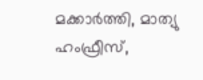മക്കാർത്തി, മാത്യു ഹംഫ്രീസ്,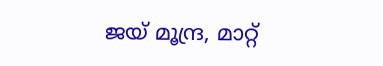ജയ് മൂന്ദ്ര, മാറ്റ്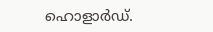ഹൊളാർഡ്.